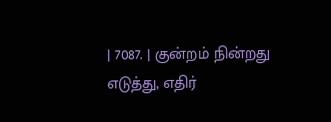| 7087. | குன்றம் நின்றது எடுத்து, எதிர்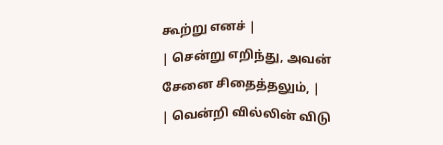கூற்று எனச் |
| சென்று எறிந்து, அவன் சேனை சிதைத்தலும், |
| வென்றி வில்லின் விடு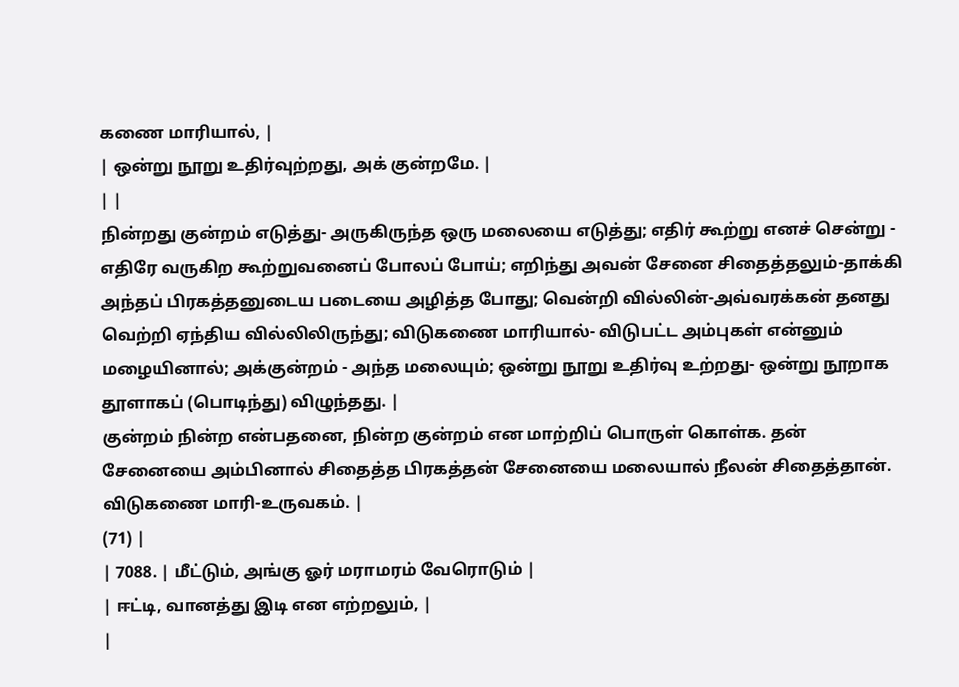கணை மாரியால், |
| ஒன்று நூறு உதிர்வுற்றது, அக் குன்றமே. |
| |
நின்றது குன்றம் எடுத்து- அருகிருந்த ஒரு மலையை எடுத்து; எதிர் கூற்று எனச் சென்று - எதிரே வருகிற கூற்றுவனைப் போலப் போய்; எறிந்து அவன் சேனை சிதைத்தலும்-தாக்கி அந்தப் பிரகத்தனுடைய படையை அழித்த போது; வென்றி வில்லின்-அவ்வரக்கன் தனது வெற்றி ஏந்திய வில்லிலிருந்து; விடுகணை மாரியால்- விடுபட்ட அம்புகள் என்னும் மழையினால்; அக்குன்றம் - அந்த மலையும்; ஒன்று நூறு உதிர்வு உற்றது- ஒன்று நூறாக தூளாகப் (பொடிந்து) விழுந்தது. |
குன்றம் நின்ற என்பதனை, நின்ற குன்றம் என மாற்றிப் பொருள் கொள்க. தன் சேனையை அம்பினால் சிதைத்த பிரகத்தன் சேனையை மலையால் நீலன் சிதைத்தான். விடுகணை மாரி-உருவகம். |
(71) |
| 7088. | மீட்டும், அங்கு ஓர் மராமரம் வேரொடும் |
| ஈட்டி, வானத்து இடி என எற்றலும், |
|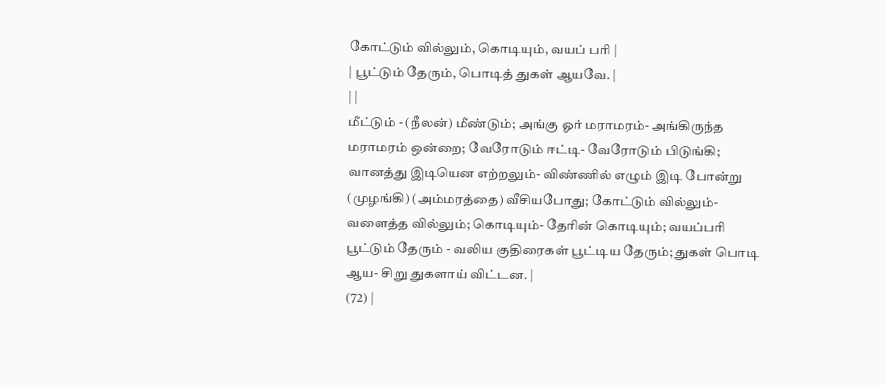கோட்டும் வில்லும், கொடியும், வயப் பரி |
| பூட்டும் தேரும், பொடித் துகள் ஆயவே. |
| |
மீட்டும் - (நீலன்) மீண்டும்; அங்கு ஓர் மராமரம்- அங்கிருந்த மராமரம் ஒன்றை; வேரோடும் ஈட்டி- வேரோடும் பிடுங்கி; வானத்து இடியென எற்றலும்- விண்ணில் எழும் இடி போன்று (முழங்கி) (அம்மரத்தை) வீசியபோது; கோட்டும் வில்லும்- வளைத்த வில்லும்; கொடியும்- தேரின் கொடியும்; வயப்பரி பூட்டும் தேரும் - வலிய குதிரைகள் பூட்டிய தேரும்; துகள் பொடி ஆய- சிறு துகளாய் விட்டன. |
(72) |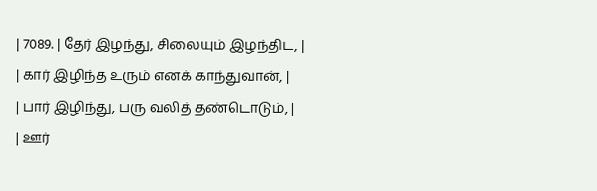| 7089. | தேர் இழந்து, சிலையும் இழந்திட, |
| கார் இழிந்த உரும் எனக் காந்துவான், |
| பார் இழிந்து, பரு வலித் தண்டொடும், |
| ஊர்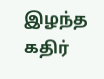இழந்த கதிர்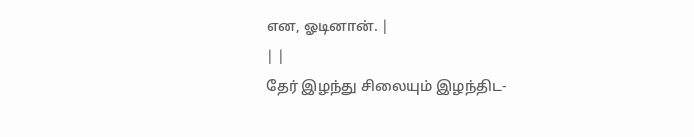என, ஓடினான். |
| |
தேர் இழந்து சிலையும் இழந்திட-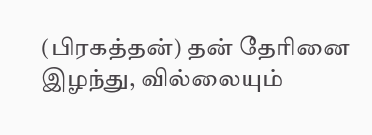(பிரகத்தன்) தன் தேரினை இழந்து, வில்லையும்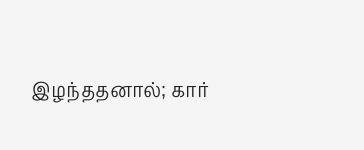இழந்ததனால்; கார்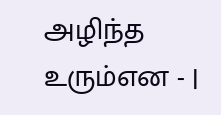அழிந்த உரும்என - |